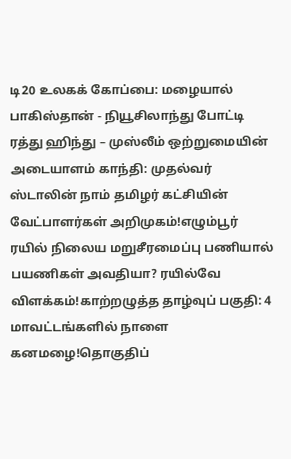டி20 உலகக் கோப்பை: மழையால் பாகிஸ்தான் - நியூசிலாந்து போட்டி ரத்து ஹிந்து – முஸ்லீம் ஒற்றுமையின் அடையாளம் காந்தி: முதல்வர் ஸ்டாலின் நாம் தமிழர் கட்சியின் வேட்பாளர்கள் அறிமுகம்!எழும்பூர் ரயில் நிலைய மறுசீரமைப்பு பணியால் பயணிகள் அவதியா? ரயில்வே விளக்கம்!காற்றழுத்த தாழ்வுப் பகுதி: 4 மாவட்டங்களில் நாளை கனமழை!தொகுதிப்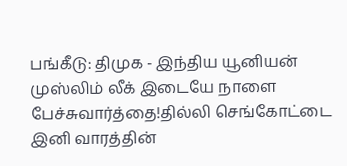பங்கீடு: திமுக - இந்திய யூனியன் முஸ்லிம் லீக் இடையே நாளை பேச்சுவார்த்தை!தில்லி செங்கோட்டை இனி வாரத்தின்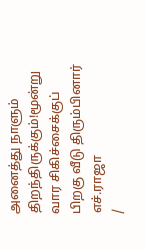அனைத்து நாளும் திறந்திருக்கும்!மூன்று வார சிகிச்சைக்குப் பிறகு வீடு திரும்பினார் எச்.ராஜா
/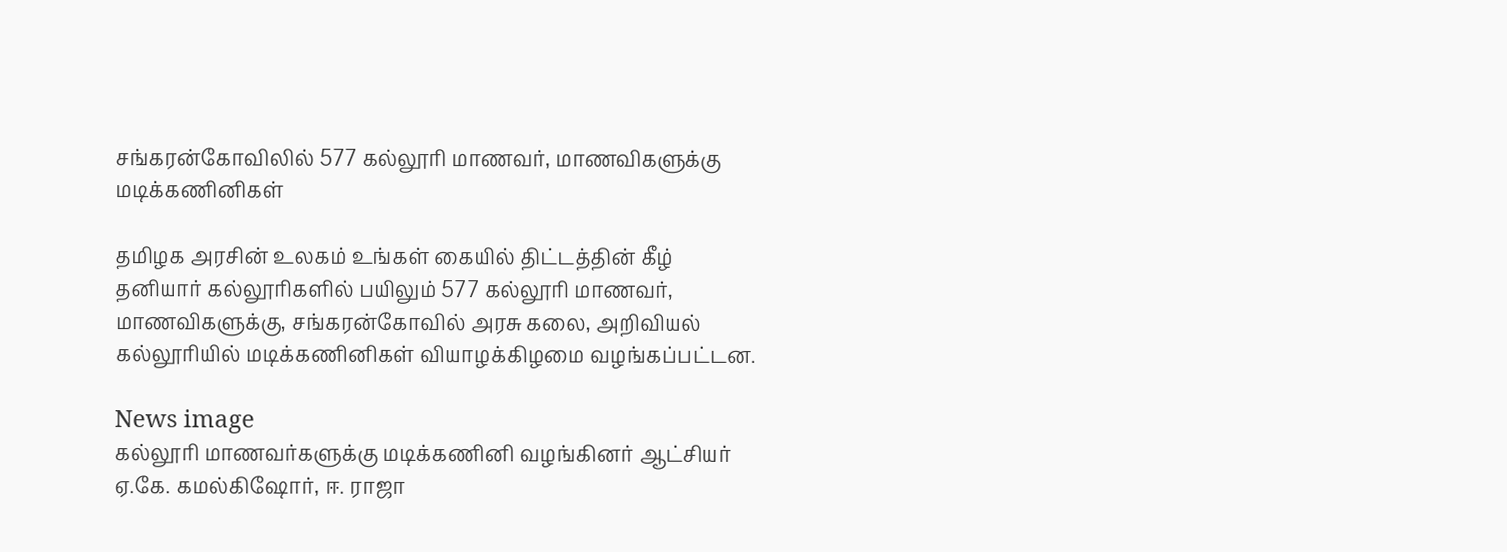சங்கரன்கோவிலில் 577 கல்லூரி மாணவர், மாணவிகளுக்கு மடிக்கணினிகள்

தமிழக அரசின் உலகம் உங்கள் கையில் திட்டத்தின் கீழ் தனியார் கல்லூரிகளில் பயிலும் 577 கல்லூரி மாணவர், மாணவிகளுக்கு, சங்கரன்கோவில் அரசு கலை, அறிவியல் கல்லூரியில் மடிக்கணினிகள் வியாழக்கிழமை வழங்கப்பட்டன.

News image
கல்லூரி மாணவர்களுக்கு மடிக்கணினி வழங்கினர் ஆட்சியர் ஏ.கே. கமல்கிஷோர், ஈ. ராஜா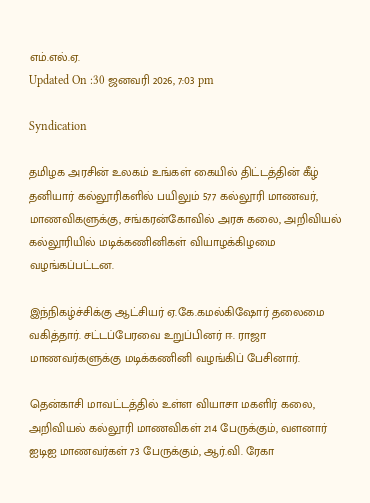எம்.எல்.ஏ.
Updated On :30 ஜனவரி 2026, 7:03 pm

Syndication

தமிழக அரசின் உலகம் உங்கள் கையில் திட்டத்தின் கீழ் தனியார் கல்லூரிகளில் பயிலும் 577 கல்லூரி மாணவர், மாணவிகளுக்கு, சங்கரன்கோவில் அரசு கலை, அறிவியல் கல்லூரியில் மடிக்கணினிகள் வியாழக்கிழமை வழங்கப்பட்டன.

இந்நிகழ்ச்சிக்கு ஆட்சியர் ஏ.கே.கமல்கிஷோர் தலைமை வகித்தார். சட்டப்பேரவை உறுப்பினர் ஈ. ராஜா மாணவர்களுக்கு மடிக்கணினி வழங்கிப் பேசினார்.

தென்காசி மாவட்டத்தில் உள்ள வியாசா மகளிர் கலை, அறிவியல் கல்லூரி மாணவிகள் 214 பேருக்கும், வளனார் ஐடிஐ மாணவர்கள் 73 பேருக்கும், ஆர்.வி. ரேகா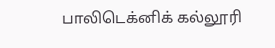பாலிடெக்னிக் கல்லூரி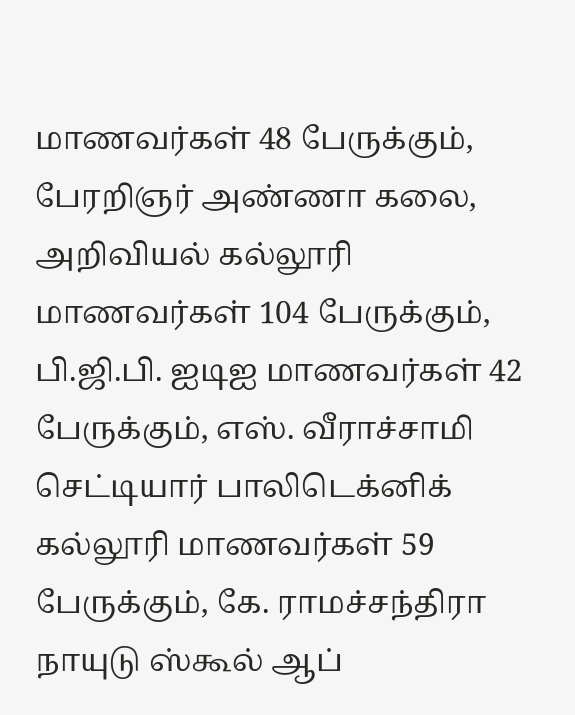மாணவர்கள் 48 பேருக்கும், பேரறிஞர் அண்ணா கலை, அறிவியல் கல்லூரி மாணவர்கள் 104 பேருக்கும், பி.ஜி.பி. ஐடிஐ மாணவர்கள் 42 பேருக்கும், எஸ். வீராச்சாமி செட்டியார் பாலிடெக்னிக் கல்லூரி மாணவர்கள் 59 பேருக்கும், கே. ராமச்சந்திரா நாயுடு ஸ்கூல் ஆப்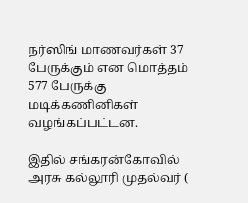நர்ஸிங் மாணவர்கள் 37 பேருக்கும் என மொத்தம் 577 பேருக்கு மடிக்கணினிகள் வழங்கப்பட்டன.

இதில் சங்கரன்கோவில் அரசு கல்லூரி முதல்வர் (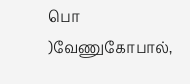பொ )வேணுகோபால்,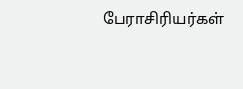பேராசிரியர்கள்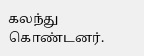கலந்து கொண்டனர்.